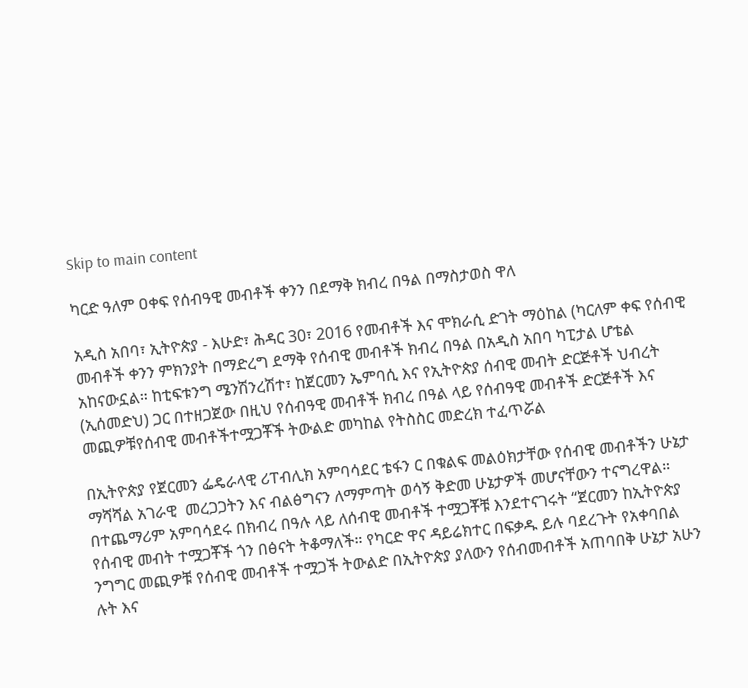Skip to main content

ካርድ ዓለም ዐቀፍ የሰብዓዊ መብቶች ቀንን በደማቅ ክብረ በዓል በማስታወስ ዋለ

አዲስ አበባ፣ ኢትዮጵያ - እሁድ፣ ሕዳር 30፣ 2016 የመብቶች እና ሞክራሲ ድገት ማዕከል (ካርለም ቀፍ የሰብዊ መብቶች ቀንን ምክንያት በማድረግ ደማቅ የሰብዊ መብቶች ክብረ በዓል በአዲስ አበባ ካፒታል ሆቴል አከናውኗል። ከቲፍቱንግ ሜንሽንረሽተ፣ ከጀርመን ኤምባሲ እና የኢትዮጵያ ሰብዊ መብት ድርጅቶች ህብረት (ኢሰመድህ) ጋር በተዘጋጀው በዚህ የሰብዓዊ መብቶች ክብረ በዓል ላይ የሰብዓዊ መብቶች ድርጅቶች እና መጪዎቹየሰብዊ መብቶችተሟጋቾች ትውልድ መካከል የትስስር መድረክ ተፈጥሯል

በኢትዮጵያ የጀርመን ፌዴራላዊ ሪፐብሊክ አምባሳደር ቴፋን ር በቁልፍ መልዕክታቸው የሰብዊ መብቶችን ሁኔታ ማሻሻል አገራዊ  መረጋጋትን እና ብልፅግናን ለማምጣት ወሳኝ ቅድመ ሁኔታዎች መሆናቸውን ተናግረዋል። በተጨማሪም አምባሳደሩ በክብረ በዓሉ ላይ ለሰብዊ መብቶች ተሟጋቾቹ እንደተናገሩት “ጀርመን ከኢትዮጵያ የሰብዊ መብት ተሟጋቾች ጎን በፅናት ትቆማለች። የካርድ ዋና ዳይሬክተር በፍቃዱ ይሉ ባደረጉት የአቀባበል ንግግር መጪዎቹ የሰብዊ መብቶች ተሟጋች ትውልድ በኢትዮጵያ ያለውን የሰብመብቶች አጠባበቅ ሁኔታ አሁን ሉት እና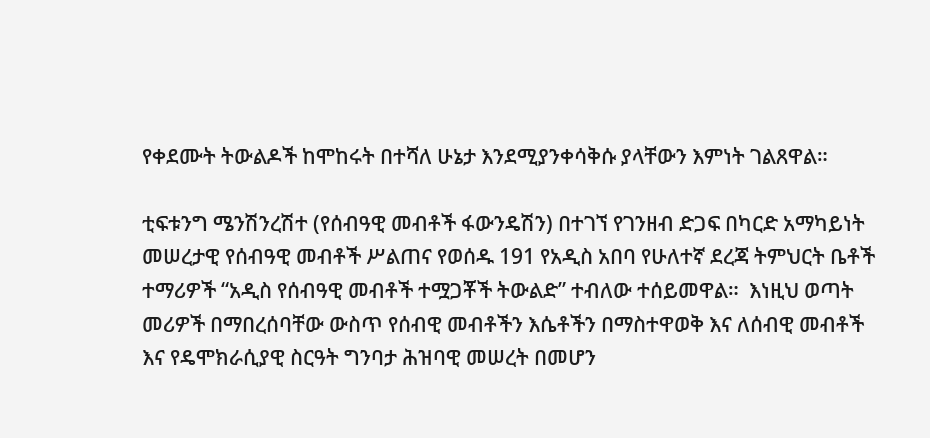የቀደሙት ትውልዶች ከሞከሩት በተሻለ ሁኔታ እንደሚያንቀሳቅሱ ያላቸውን እምነት ገልጸዋል።

ቲፍቱንግ ሜንሽንረሽተ (የሰብዓዊ መብቶች ፋውንዴሽን) በተገኘ የገንዘብ ድጋፍ በካርድ አማካይነት መሠረታዊ የሰብዓዊ መብቶች ሥልጠና የወሰዱ 191 የአዲስ አበባ የሁለተኛ ደረጃ ትምህርት ቤቶች ተማሪዎች “አዲስ የሰብዓዊ መብቶች ተሟጋቾች ትውልድ” ተብለው ተሰይመዋል።  እነዚህ ወጣት መሪዎች በማበረሰባቸው ውስጥ የሰብዊ መብቶችን እሴቶችን በማስተዋወቅ እና ለሰብዊ መብቶች እና የዴሞክራሲያዊ ስርዓት ግንባታ ሕዝባዊ መሠረት በመሆን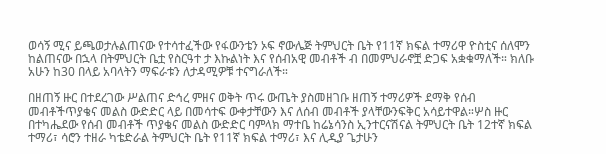ወሳኝ ሚና ይጫወታሉልጠናው የተሳተፈችው የፋውንቴን ኦፍ ኖውሌጅ ትምህርት ቤት የ11ኛ ክፍል ተማሪዋ ዮስቲና ሰለሞን ከልጠናው በኋላ በትምህርት ቤቷ የስርዓተ ታ እኩልነት እና የሰብአዊ መብቶች ብ በመምህራኖቿ ድጋፍ አቋቁማለች። ክለቡ አሁን ከ30 በላይ አባላትን ማፍራቱን ለታዳሚዎቹ ተናግራለች።

በዘጠኝ ዙር በተደረገው ሥልጠና ድኅረ ምዘና ወቅት ጥሩ ውጤት ያስመዘገቡ ዘጠኝ ተማሪዎች ደማቅ የሰብ መብቶችጥያቄና መልስ ውድድር ላይ በመሳተፍ ውቀታቸውን እና ለሰብ መብቶች ያላቸውንፍቅር አሳይተዋል።ሦስ ዙር በተካሔደው የሰብ መብቶች ጥያቄና መልስ ውድድር ባምላክ ማተቤ ከሬኔሳንስ ኢንተርናሽናል ትምህርት ቤት 12ተኛ ክፍል ተማሪ፣ ሳሮን ተዘራ ካቴድራል ትምህርት ቤት የ11ኛ ክፍል ተማሪ፣ እና ሊዲያ ጌታሁን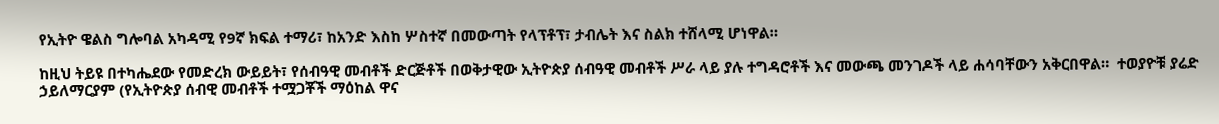የኢትዮ ዌልስ ግሎባል አካዳሚ የ9ኛ ክፍል ተማሪ፣ ከአንድ እስከ ሦስተኛ በመውጣት የላፕቶፕ፣ ታብሌት እና ስልክ ተሸላሚ ሆነዋል።

ከዚህ ትይዩ በተካሔደው የመድረክ ውይይት፣ የሰብዓዊ መብቶች ድርጅቶች በወቅታዊው ኢትዮጵያ ሰብዓዊ መብቶች ሥራ ላይ ያሉ ተግዳሮቶች እና መውጫ መንገዶች ላይ ሐሳባቸውን አቅርበዋል።  ተወያዮቹ ያሬድ ኃይለማርያም (የኢትዮጵያ ሰብዊ መብቶች ተሟጋቾች ማዕከል ዋና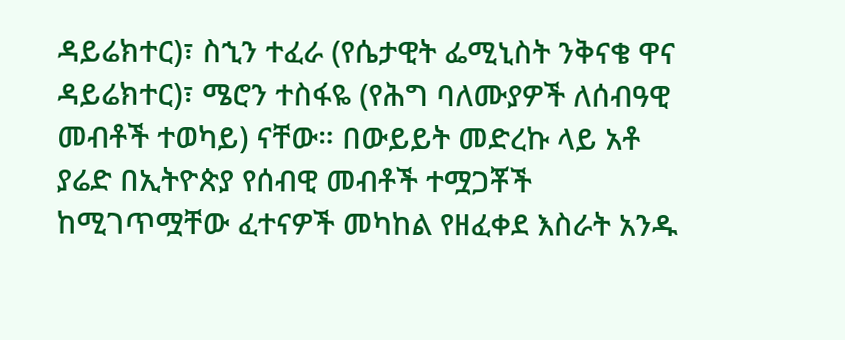ዳይሬክተር)፣ ስኂን ተፈራ (የሴታዊት ፌሚኒስት ንቅናቄ ዋና ዳይሬክተር)፣ ሜሮን ተስፋዬ (የሕግ ባለሙያዎች ለሰብዓዊ መብቶች ተወካይ) ናቸው። በውይይት መድረኩ ላይ አቶ ያሬድ በኢትዮጵያ የሰብዊ መብቶች ተሟጋቾች ከሚገጥሟቸው ፈተናዎች መካከል የዘፈቀደ እስራት አንዱ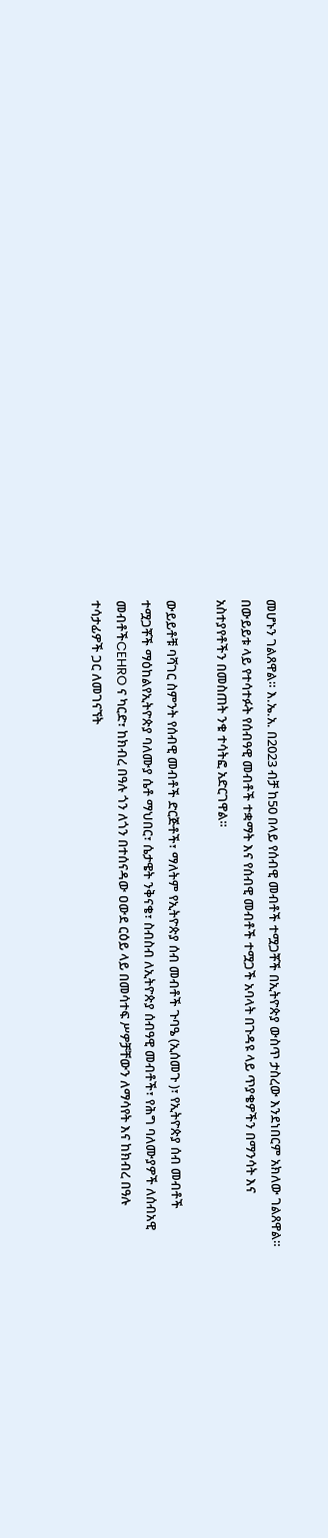መሆኑን ገልጸዋል። እ.ኤ.አ. በ2023 ብቻ ከ50 በላይ የሰብዊ መብቶች ተሟጋቾች በኢትዮጵያ ውስጥ ታስረው እንደነበርም አክለው ገልጸዋል። በውይይቱ ላይ የተሳተፉት የሰብዓዊ መብቶች ተቋማት እና የሰብዊ መብቶች ተሟጋች አባላት በጉዳዩ ላይ ጥያቄዎችን በማንሳት እና አስተያየቶችን በመስጠት ንቁ ተሳትፎ አድርገዋል።

ውይይቶቹ ባሻገር ስምንት የሰብዊ መብቶች ድርጅቶች፣ ማለትም የኢትዮጵያ ሰብ መብቶች ጉባዔ (ኢሰመጉ )፣ የኢትዮጵያ ሰብ መብቶች ተሟጋቾች ማዕከልየኢትዮጵያ ባለሙያ ሴቶ ማህበር፣ ሴታዌት ንቅናቄ፣ ስብስብ ለኢትዮጵያ ሰብዓዊ መብቶች፣ የሕግ ባለሙያዎች ለሰብአዊ መብቶችCEHRO ና ካርድ፣ ከክብረ በዓሉ ጎን ለጎን በተሰናዳው ዐውደ ርዕይ ላይ በመሳተፍ ሥዎቻቸውን ለማሳየት እና ከክብረ በዓሉ ተሳታፊዎች ጋር ለመገናኘት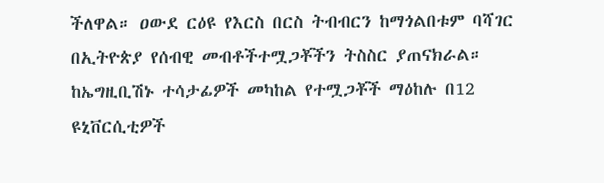ችለዋል። ዐውደ ርዕዩ የእርስ በርስ ትብብርን ከማጎልበቱም ባሻገር በኢትዮጵያ የሰብዊ መብቶችተሟጋቾችን ትስስር ያጠናክራል። ከኤግዚቢሽኑ ተሳታፊዎች መካከል የተሟጋቾች ማዕከሉ በ12 ዩኒቨርሲቲዎች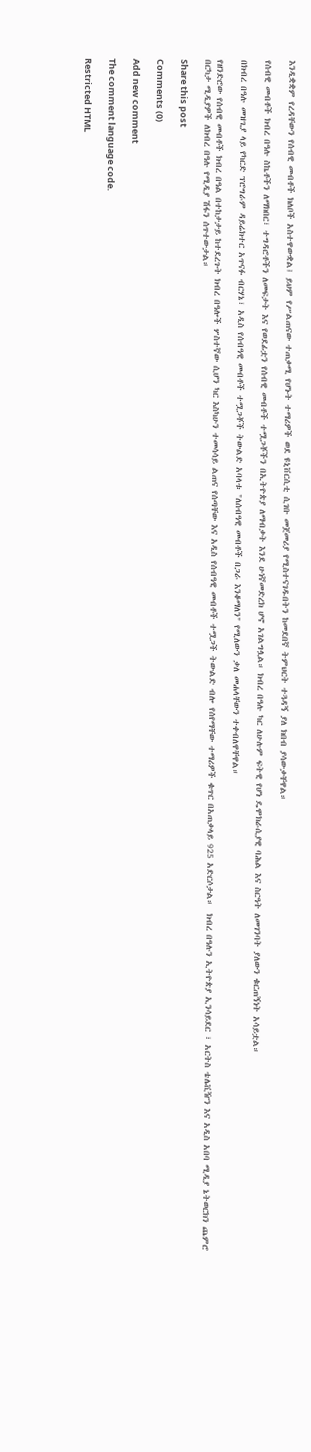እንዲቋቋም የረዳቸውን የሰብዊ መብቶች ክለቦች አስተዋውቋል፤ ይህም የሥልጠናው ተጠቃሚ የሆኑት ተማሪዎች ወደ ዩኒቨርሲቲ ሲገቡ መጀመሪያ የሚስተናገዱበትን ከመደበኛ ትምህርት ተጓዳኝ ያለ ክበብ ያሳውቃቸዋል።

የሰብዊ መብቶች ክብረ በዓሉ ስኬቶችን ለማክበር፣ ተግዳሮቶችን ለመፍታት እና የወደፊቷን የሰብዊ መብቶች ተሟጋቾችን በኢትዮጵያ ለማብቃት እንደ ሁነኛመድረክ ሆኖ አገልግሏል። ክብረ በዓሉ ካር ለሁሉም ፍትዊ የሆነ ዴሞክራሲያዊ ባሕል እና ስርዓት ለመገንባት ያለውን ቁርጠኝነት አሳይቷል።

በክብረ በዓሉ መዝጊያ ላይ የካርድ ፕሮግራም ዳይሬክተር አጥናፉ ብርሃኔ፣ አዲስ የሰብዓዊ መብቶች ተሟጋቾች ትውልድ አባላቱ "ለሰብዓዊ መብቶች በጋራ እንቆማለን" የሚለውን ቃለ መሐላቸውን ተቀብለዋቸዋል።

የዘንድሮው የሰብዊ መብቶች ክብረ በዓል በተከታታይ ከተደረጉት ክብረ በዓሎች ሦስተኛው ሲሆን ካር እስካሁን ተመሳሳይ ልጠና የሰጣቸው እና አዲስ የሰብዓዊ መብቶች ተሟጋች ትውልድ ብሎ የሰየማቸው ተማሪዎች ቁጥር በአጠቃላይ 925 አድርሶታል።  ክብረ በዓሉን ኢትዮጵያ ኢንሳይደር ፣ አርትስ ቴሌቪዥን እና አዲስ አበባ ሚዲያ ኔትወርክን ጨምሮ በርካታ ሚዲያዎች ለክብረ በዓሉ የሚዲያ ሽፋን ሰጥተውታል።

Share this post

Comments (0)

Add new comment

The comment language code.

Restricted HTML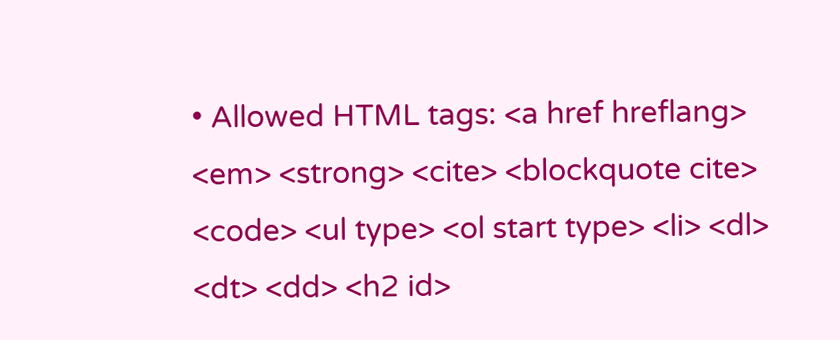• Allowed HTML tags: <a href hreflang> <em> <strong> <cite> <blockquote cite> <code> <ul type> <ol start type> <li> <dl> <dt> <dd> <h2 id>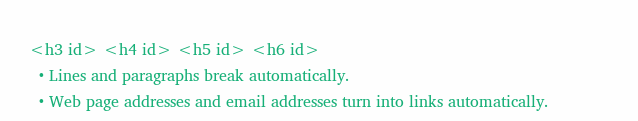<h3 id> <h4 id> <h5 id> <h6 id>
  • Lines and paragraphs break automatically.
  • Web page addresses and email addresses turn into links automatically.